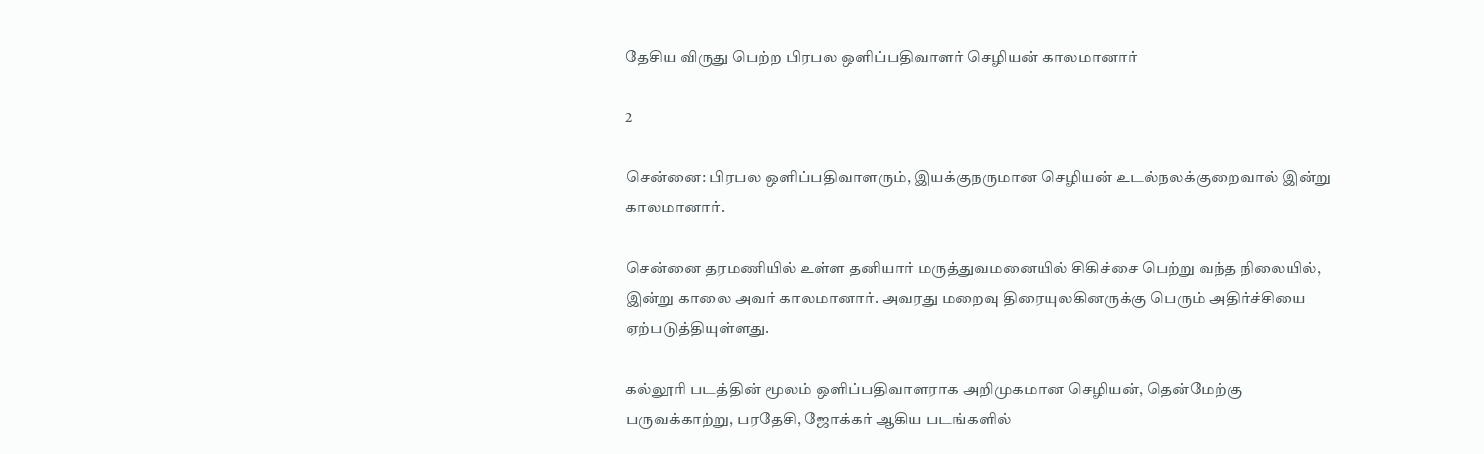தேசிய விருது பெற்ற பிரபல ஒளிப்பதிவாளர் செழியன் காலமானார்

2

சென்னை: பிரபல ஒளிப்பதிவாளரும், இயக்குநருமான செழியன் உடல்நலக்குறைவால் இன்று காலமானார்.

சென்னை தரமணியில் உள்ள தனியார் மருத்துவமனையில் சிகிச்சை பெற்று வந்த நிலையில், இன்று காலை அவர் காலமானார். அவரது மறைவு திரையுலகினருக்கு பெரும் அதிர்ச்சியை ஏற்படுத்தியுள்ளது.

கல்லூரி படத்தின் மூலம் ஒளிப்பதிவாளராக அறிமுகமான செழியன், தென்மேற்கு பருவக்காற்று, பரதேசி, ஜோக்கர் ஆகிய படங்களில்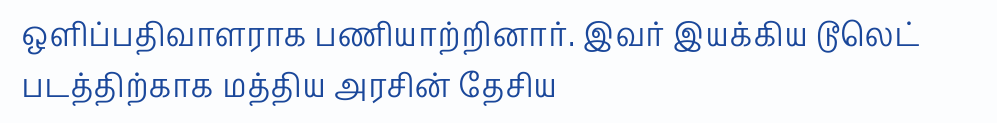ஒளிப்பதிவாளராக பணியாற்றினார். இவர் இயக்கிய டூலெட் படத்திற்காக மத்திய அரசின் தேசிய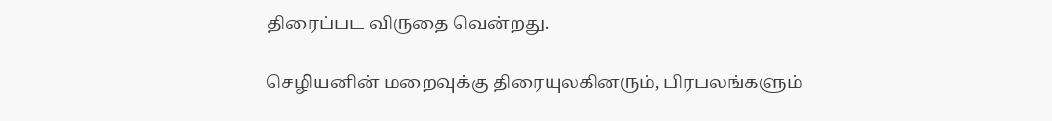திரைப்பட விருதை வென்றது.

செழியனின் மறைவுக்கு திரையுலகினரும், பிரபலங்களும்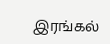இரங்கல்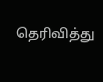தெரிவித்து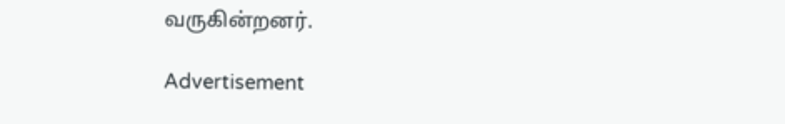வருகின்றனர்.

Advertisement